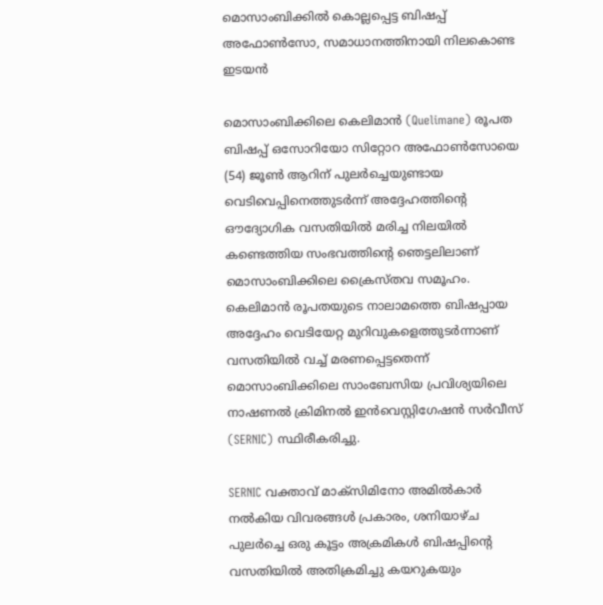മൊസാംബിക്കിൽ കൊല്ലപ്പെട്ട ബിഷപ്പ് അഫോൺസോ, സമാധാനത്തിനായി നിലകൊണ്ട ഇടയൻ

മൊസാംബിക്കിലെ കെലിമാൻ (Quelimane) രൂപത ബിഷപ്പ് ഒസോറിയോ സിറ്റോറ അഫോൺസോയെ (54) ജൂൺ ആറിന് പുലർച്ചെയുണ്ടായ വെടിവെപ്പിനെത്തുടർന്ന് അദ്ദേഹത്തിന്റെ ഔദ്യോഗിക വസതിയിൽ മരിച്ച നിലയിൽ കണ്ടെത്തിയ സംഭവത്തിന്റെ ഞെട്ടലിലാണ് മൊസാംബിക്കിലെ ക്രൈസ്തവ സമൂഹം. കെലിമാൻ രൂപതയുടെ നാലാമത്തെ ബിഷപ്പായ അദ്ദേഹം വെടിയേറ്റ മുറിവുകളെത്തുടർന്നാണ് വസതിയിൽ വച്ച് മരണപ്പെട്ടതെന്ന് മൊസാംബിക്കിലെ സാംബേസിയ പ്രവിശ്യയിലെ നാഷണൽ ക്രിമിനൽ ഇൻവെസ്റ്റിഗേഷൻ സർവീസ് (SERNIC) സ്ഥിരീകരിച്ചു.

SERNIC വക്താവ് മാക്സിമിനോ അമിൽകാർ നൽകിയ വിവരങ്ങൾ പ്രകാരം, ശനിയാഴ്ച പുലർച്ചെ ഒരു കൂട്ടം അക്രമികൾ ബിഷപ്പിന്റെ വസതിയിൽ അതിക്രമിച്ചു കയറുകയും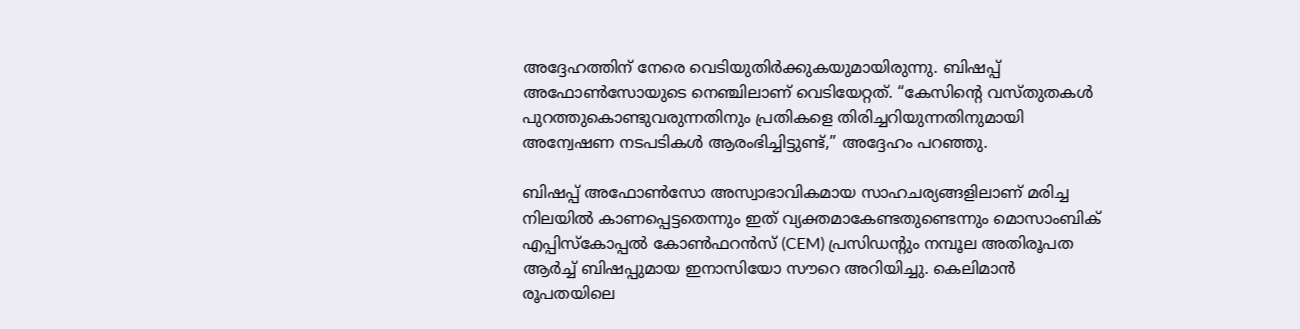അദ്ദേഹത്തിന് നേരെ വെടിയുതിർക്കുകയുമായിരുന്നു. ബിഷപ്പ് അഫോൺസോയുടെ നെഞ്ചിലാണ് വെടിയേറ്റത്. “കേസിന്റെ വസ്തുതകൾ പുറത്തുകൊണ്ടുവരുന്നതിനും പ്രതികളെ തിരിച്ചറിയുന്നതിനുമായി അന്വേഷണ നടപടികൾ ആരംഭിച്ചിട്ടുണ്ട്,” അദ്ദേഹം പറഞ്ഞു.

ബിഷപ്പ് അഫോൺസോ അസ്വാഭാവികമായ സാഹചര്യങ്ങളിലാണ് മരിച്ച നിലയിൽ കാണപ്പെട്ടതെന്നും ഇത് വ്യക്തമാകേണ്ടതുണ്ടെന്നും മൊസാംബിക് എപ്പിസ്കോപ്പൽ കോൺഫറൻസ് (CEM) പ്രസിഡന്റും നമ്പൂല അതിരൂപത ആർച്ച് ബിഷപ്പുമായ ഇനാസിയോ സൗറെ അറിയിച്ചു. കെലിമാൻ രൂപതയിലെ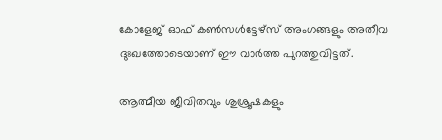കോളേജ് ഓഫ് കൺസൾട്ടേഴ്‌സ് അംഗങ്ങളും അതീവ ദുഃഖത്തോടെയാണ് ഈ വാർത്ത പുറത്തുവിട്ടത്.

ആത്മീയ ജീവിതവും ശുശ്രൂഷകളും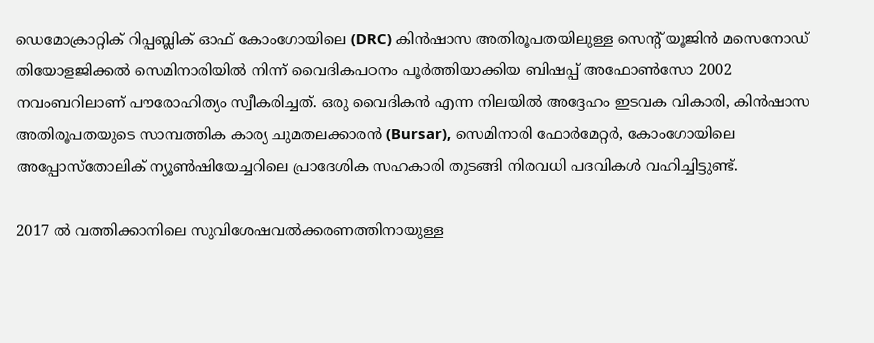ഡെമോക്രാറ്റിക് റിപ്പബ്ലിക് ഓഫ് കോംഗോയിലെ (DRC) കിൻഷാസ അതിരൂപതയിലുള്ള സെന്റ് യൂജിൻ മസെനോഡ് തിയോളജിക്കൽ സെമിനാരിയിൽ നിന്ന് വൈദികപഠനം പൂർത്തിയാക്കിയ ബിഷപ്പ് അഫോൺസോ 2002 നവംബറിലാണ് പൗരോഹിത്യം സ്വീകരിച്ചത്. ഒരു വൈദികൻ എന്ന നിലയിൽ അദ്ദേഹം ഇടവക വികാരി, കിൻഷാസ അതിരൂപതയുടെ സാമ്പത്തിക കാര്യ ചുമതലക്കാരൻ (Bursar), സെമിനാരി ഫോർമേറ്റർ, കോംഗോയിലെ അപ്പോസ്തോലിക് ന്യൂൺഷിയേച്ചറിലെ പ്രാദേശിക സഹകാരി തുടങ്ങി നിരവധി പദവികൾ വഹിച്ചിട്ടുണ്ട്.

2017 ൽ വത്തിക്കാനിലെ സുവിശേഷവൽക്കരണത്തിനായുള്ള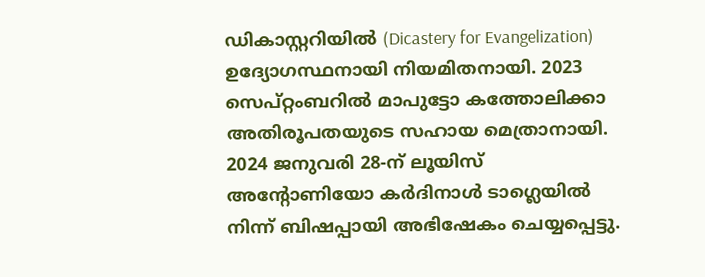ഡികാസ്റ്ററിയിൽ (Dicastery for Evangelization) ഉദ്യോഗസ്ഥനായി നിയമിതനായി. 2023 സെപ്റ്റംബറിൽ മാപുട്ടോ കത്തോലിക്കാ അതിരൂപതയുടെ സഹായ മെത്രാനായി. 2024 ജനുവരി 28-ന് ലൂയിസ് അന്റോണിയോ കർദിനാൾ ടാഗ്ലെയിൽ നിന്ന് ബിഷപ്പായി അഭിഷേകം ചെയ്യപ്പെട്ടു.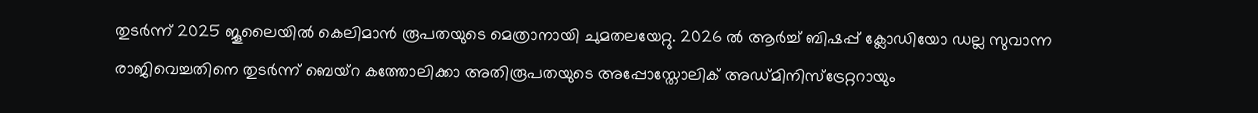തുടർന്ന് 2025 ജൂലൈയിൽ കെലിമാൻ രൂപതയുടെ മെത്രാനായി ചുമതലയേറ്റു. 2026 ൽ ആർച്ച് ബിഷപ്പ് ക്ലോഡിയോ ഡല്ല സുവാന്ന രാജിവെച്ചതിനെ തുടർന്ന് ബെയ്‌റ കത്തോലിക്കാ അതിരൂപതയുടെ അപ്പോസ്തോലിക് അഡ്മിനിസ്ട്രേറ്ററായും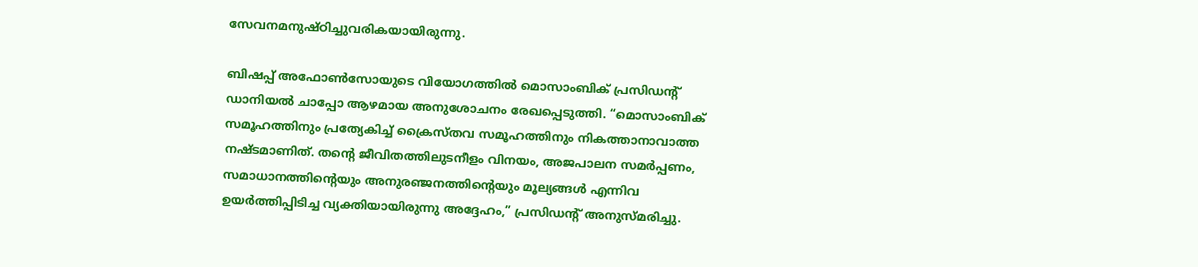സേവനമനുഷ്ഠിച്ചുവരികയായിരുന്നു.

ബിഷപ്പ് അഫോൺസോയുടെ വിയോഗത്തിൽ മൊസാംബിക് പ്രസിഡന്റ് ഡാനിയൽ ചാപ്പോ ആഴമായ അനുശോചനം രേഖപ്പെടുത്തി. “മൊസാംബിക് സമൂഹത്തിനും പ്രത്യേകിച്ച് ക്രൈസ്തവ സമൂഹത്തിനും നികത്താനാവാത്ത നഷ്ടമാണിത്. തന്റെ ജീവിതത്തിലുടനീളം വിനയം, അജപാലന സമർപ്പണം, സമാധാനത്തിന്റെയും അനുരഞ്ജനത്തിന്റെയും മൂല്യങ്ങൾ എന്നിവ ഉയർത്തിപ്പിടിച്ച വ്യക്തിയായിരുന്നു അദ്ദേഹം,” പ്രസിഡന്റ് അനുസ്മരിച്ചു.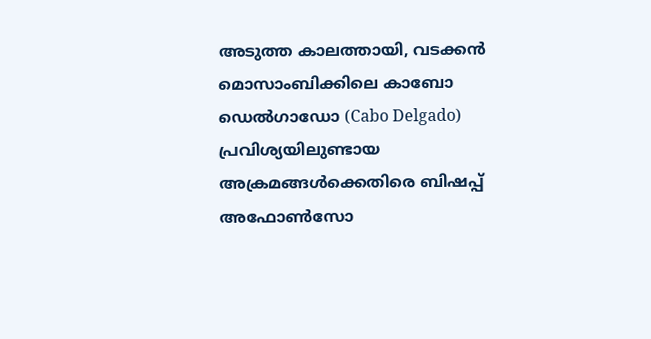അടുത്ത കാലത്തായി, വടക്കൻ മൊസാംബിക്കിലെ കാബോ ഡെൽഗാഡോ (Cabo Delgado) പ്രവിശ്യയിലുണ്ടായ അക്രമങ്ങൾക്കെതിരെ ബിഷപ്പ് അഫോൺസോ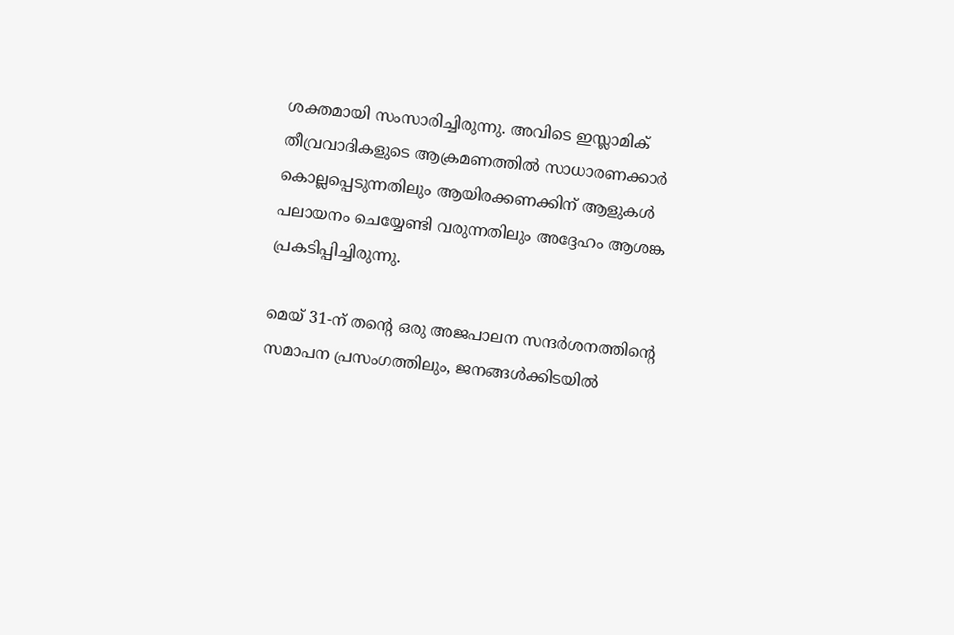ശക്തമായി സംസാരിച്ചിരുന്നു. അവിടെ ഇസ്ലാമിക് തീവ്രവാദികളുടെ ആക്രമണത്തിൽ സാധാരണക്കാർ കൊല്ലപ്പെടുന്നതിലും ആയിരക്കണക്കിന് ആളുകൾ പലായനം ചെയ്യേണ്ടി വരുന്നതിലും അദ്ദേഹം ആശങ്ക പ്രകടിപ്പിച്ചിരുന്നു.

മെയ് 31-ന് തന്റെ ഒരു അജപാലന സന്ദർശനത്തിന്റെ സമാപന പ്രസംഗത്തിലും, ജനങ്ങൾക്കിടയിൽ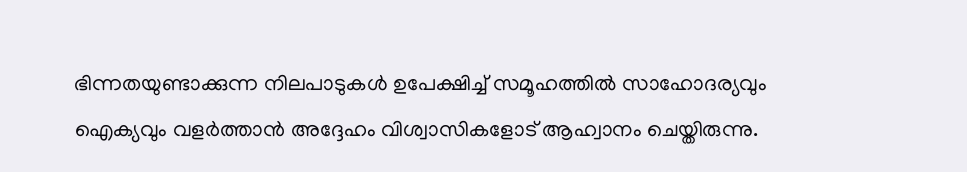ഭിന്നതയുണ്ടാക്കുന്ന നിലപാടുകൾ ഉപേക്ഷിച്ച് സമൂഹത്തിൽ സാഹോദര്യവും ഐക്യവും വളർത്താൻ അദ്ദേഹം വിശ്വാസികളോട് ആഹ്വാനം ചെയ്തിരുന്നു.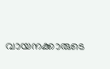വായനക്കാരുടെ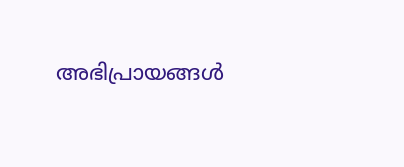അഭിപ്രായങ്ങൾ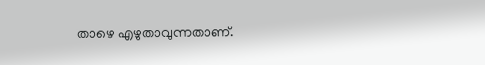താഴെ എഴുതാവുന്നതാണ്.